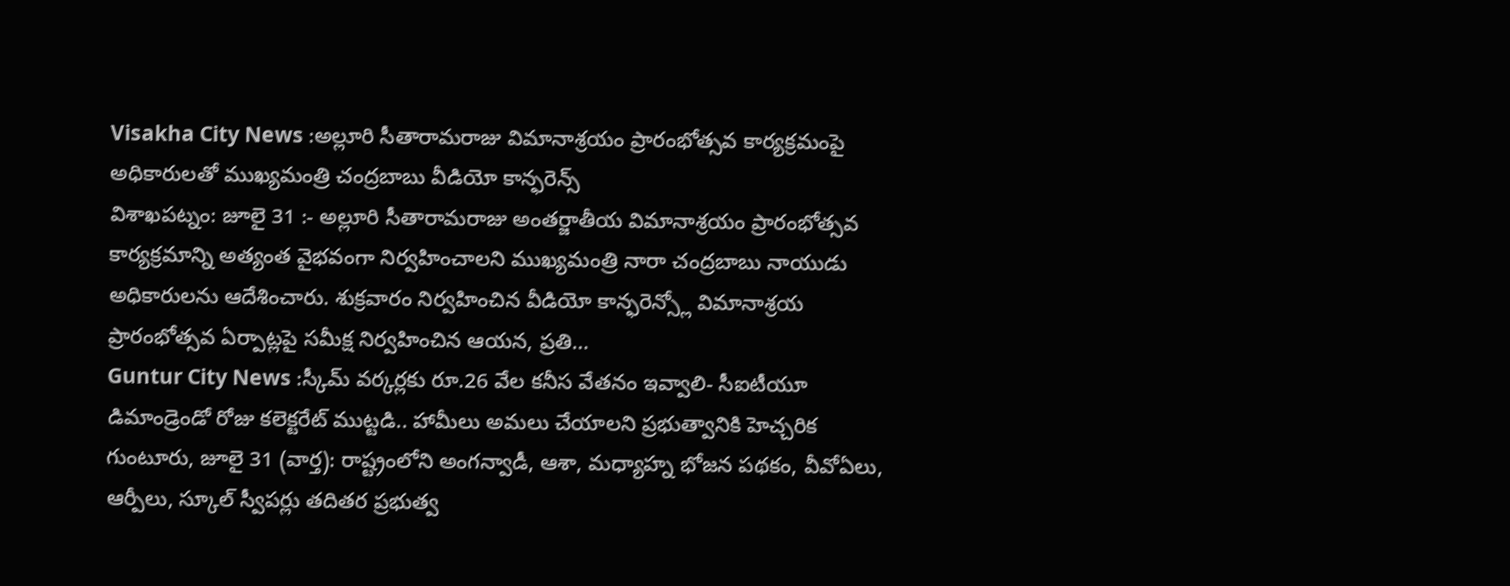Visakha City News :అల్లూరి సీతారామరాజు విమానాశ్రయం ప్రారంభోత్సవ కార్యక్రమంపై అధికారులతో ముఖ్యమంత్రి చంద్రబాబు వీడియో కాన్ఫరెన్స్
విశాఖపట్నం: జూలై 31 :- అల్లూరి సీతారామరాజు అంతర్జాతీయ విమానాశ్రయం ప్రారంభోత్సవ కార్యక్రమాన్ని అత్యంత వైభవంగా నిర్వహించాలని ముఖ్యమంత్రి నారా చంద్రబాబు నాయుడు అధికారులను ఆదేశించారు. శుక్రవారం నిర్వహించిన వీడియో కాన్ఫరెన్స్లో విమానాశ్రయ ప్రారంభోత్సవ ఏర్పాట్లపై సమీక్ష నిర్వహించిన ఆయన, ప్రతి…
Guntur City News :స్కీమ్ వర్కర్లకు రూ.26 వేల కనీస వేతనం ఇవ్వాలి- సీఐటీయూ డిమాండ్రెండో రోజు కలెక్టరేట్ ముట్టడి.. హామీలు అమలు చేయాలని ప్రభుత్వానికి హెచ్చరిక
గుంటూరు, జూలై 31 (వార్త): రాష్ట్రంలోని అంగన్వాడీ, ఆశా, మధ్యాహ్న భోజన పథకం, వీవోఏలు, ఆర్పీలు, స్కూల్ స్వీపర్లు తదితర ప్రభుత్వ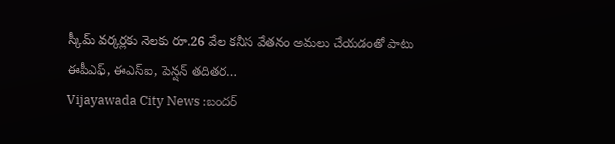స్కీమ్ వర్కర్లకు నెలకు రూ.26 వేల కనీస వేతనం అమలు చేయడంతో పాటు ఈపీఎఫ్, ఈఎస్ఐ, పెన్షన్ తదితర…
Vijayawada City News :బందర్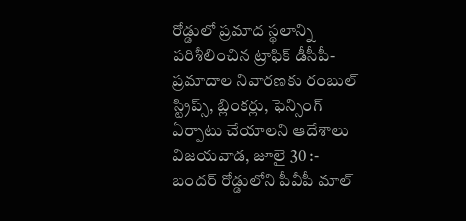రోడ్డులో ప్రమాద స్థలాన్ని పరిశీలించిన ట్రాఫిక్ డీసీపీ-ప్రమాదాల నివారణకు రంబుల్ స్ట్రిప్స్, బ్లింకర్లు, ఫెన్సింగ్ ఏర్పాటు చేయాలని ఆదేశాలు
విజయవాడ, జూలై 30 :- బందర్ రోడ్డులోని పీవీపీ మాల్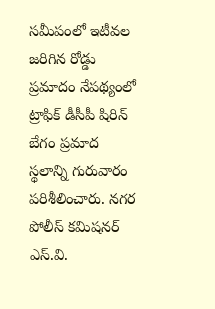సమీపంలో ఇటీవల జరిగిన రోడ్డు ప్రమాదం నేపథ్యంలో ట్రాఫిక్ డీసీపీ షిరిన్ బేగం ప్రమాద స్థలాన్ని గురువారం పరిశీలించారు. నగర పోలీస్ కమిషనర్ ఎస్.వి.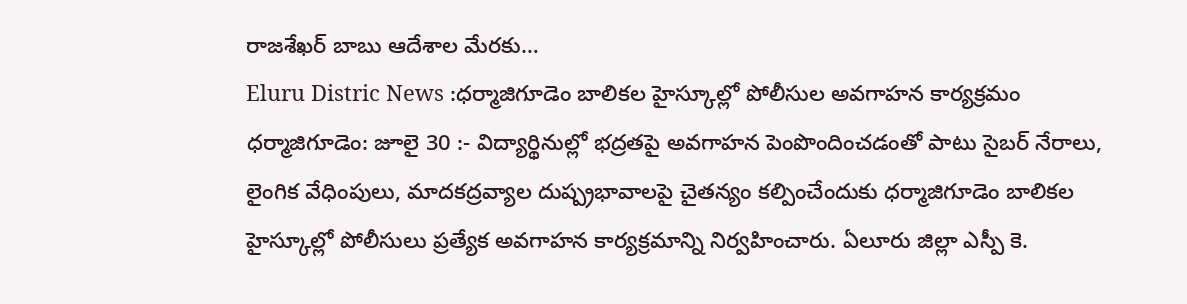రాజశేఖర్ బాబు ఆదేశాల మేరకు…
Eluru Distric News :ధర్మాజిగూడెం బాలికల హైస్కూల్లో పోలీసుల అవగాహన కార్యక్రమం
ధర్మాజిగూడెం: జూలై 30 :- విద్యార్థినుల్లో భద్రతపై అవగాహన పెంపొందించడంతో పాటు సైబర్ నేరాలు, లైంగిక వేధింపులు, మాదకద్రవ్యాల దుష్ప్రభావాలపై చైతన్యం కల్పించేందుకు ధర్మాజిగూడెం బాలికల హైస్కూల్లో పోలీసులు ప్రత్యేక అవగాహన కార్యక్రమాన్ని నిర్వహించారు. ఏలూరు జిల్లా ఎస్పీ కె.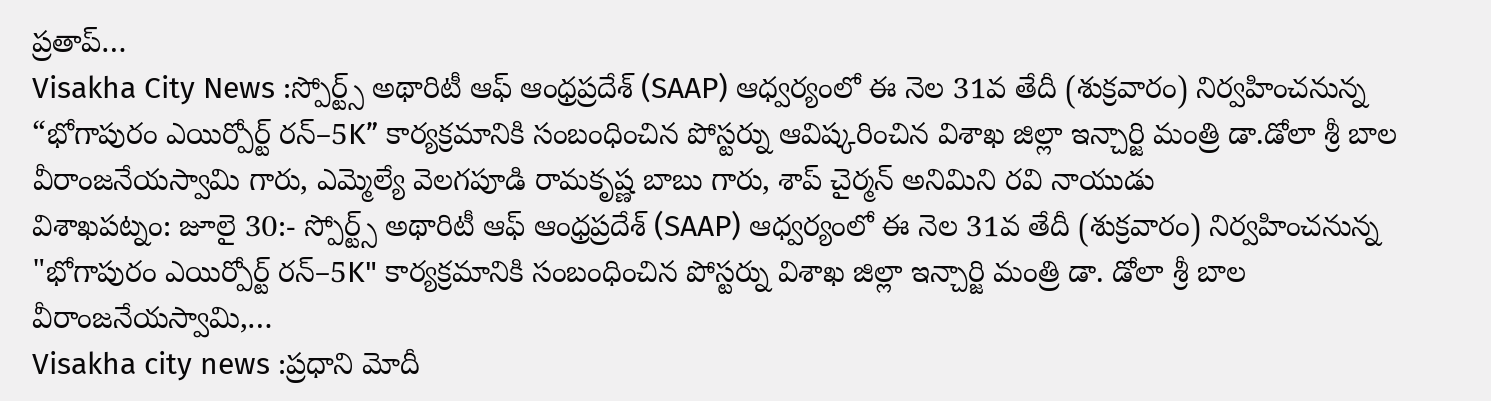ప్రతాప్…
Visakha City News :స్పోర్ట్స్ అథారిటీ ఆఫ్ ఆంధ్రప్రదేశ్ (SAAP) ఆధ్వర్యంలో ఈ నెల 31వ తేదీ (శుక్రవారం) నిర్వహించనున్న “భోగాపురం ఎయిర్పోర్ట్ రన్–5K” కార్యక్రమానికి సంబంధించిన పోస్టర్ను ఆవిష్కరించిన విశాఖ జిల్లా ఇన్చార్జి మంత్రి డా.డోలా శ్రీ బాల వీరాంజనేయస్వామి గారు, ఎమ్మెల్యే వెలగపూడి రామకృష్ణ బాబు గారు, శాప్ చైర్మన్ అనిమిని రవి నాయుడు
విశాఖపట్నం: జూలై 30:- స్పోర్ట్స్ అథారిటీ ఆఫ్ ఆంధ్రప్రదేశ్ (SAAP) ఆధ్వర్యంలో ఈ నెల 31వ తేదీ (శుక్రవారం) నిర్వహించనున్న "భోగాపురం ఎయిర్పోర్ట్ రన్–5K" కార్యక్రమానికి సంబంధించిన పోస్టర్ను విశాఖ జిల్లా ఇన్చార్జి మంత్రి డా. డోలా శ్రీ బాల వీరాంజనేయస్వామి,…
Visakha city news :ప్రధాని మోదీ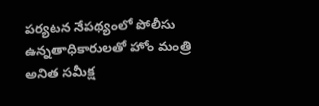పర్యటన నేపథ్యంలో పోలీసు ఉన్నతాధికారులతో హోం మంత్రి అనిత సమీక్ష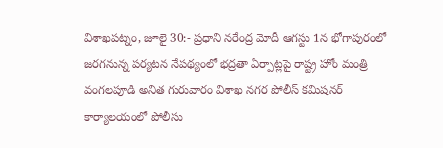విశాఖపట్నం, జూలై 30:- ప్రధాని నరేంద్ర మోదీ ఆగస్టు 1న భోగాపురంలో జరగనున్న పర్యటన నేపథ్యంలో భద్రతా ఏర్పాట్లపై రాష్ట్ర హోం మంత్రి వంగలపూడి అనిత గురువారం విశాఖ నగర పోలీస్ కమిషనర్ కార్యాలయంలో పోలీసు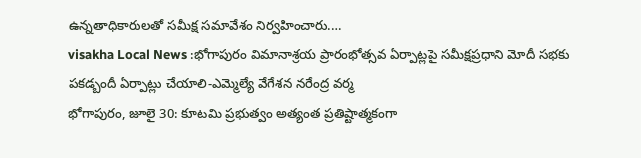ఉన్నతాధికారులతో సమీక్ష సమావేశం నిర్వహించారు.…
visakha Local News :భోగాపురం విమానాశ్రయ ప్రారంభోత్సవ ఏర్పాట్లపై సమీక్షప్రధాని మోదీ సభకు పకడ్బందీ ఏర్పాట్లు చేయాలి-ఎమ్మెల్యే వేగేశన నరేంద్ర వర్మ
భోగాపురం, జూలై 30: కూటమి ప్రభుత్వం అత్యంత ప్రతిష్టాత్మకంగా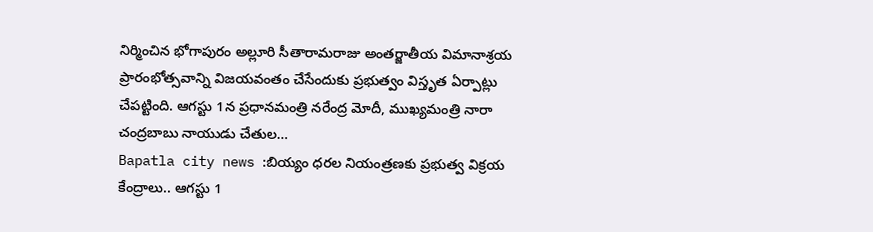నిర్మించిన భోగాపురం అల్లూరి సీతారామరాజు అంతర్జాతీయ విమానాశ్రయ ప్రారంభోత్సవాన్ని విజయవంతం చేసేందుకు ప్రభుత్వం విస్తృత ఏర్పాట్లు చేపట్టింది. ఆగస్టు 1న ప్రధానమంత్రి నరేంద్ర మోదీ, ముఖ్యమంత్రి నారా చంద్రబాబు నాయుడు చేతుల…
Bapatla city news :బియ్యం ధరల నియంత్రణకు ప్రభుత్వ విక్రయ కేంద్రాలు.. ఆగస్టు 1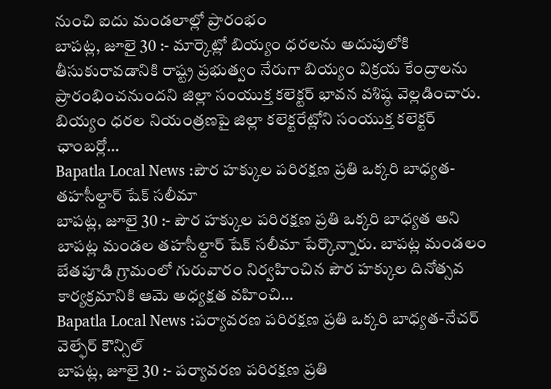నుంచి ఐదు మండలాల్లో ప్రారంభం
బాపట్ల, జూలై 30 :- మార్కెట్లో బియ్యం ధరలను అదుపులోకి తీసుకురావడానికి రాష్ట్ర ప్రభుత్వం నేరుగా బియ్యం విక్రయ కేంద్రాలను ప్రారంభించనుందని జిల్లా సంయుక్త కలెక్టర్ భావన వశిష్ఠ వెల్లడించారు. బియ్యం ధరల నియంత్రణపై జిల్లా కలెక్టరేట్లోని సంయుక్త కలెక్టర్ ఛాంబర్లో…
Bapatla Local News :పౌర హక్కుల పరిరక్షణ ప్రతి ఒక్కరి బాధ్యత-తహసీల్దార్ షేక్ సలీమా
బాపట్ల, జూలై 30 :- పౌర హక్కుల పరిరక్షణ ప్రతి ఒక్కరి బాధ్యత అని బాపట్ల మండల తహసీల్దార్ షేక్ సలీమా పేర్కొన్నారు. బాపట్ల మండలం బేతపూడి గ్రామంలో గురువారం నిర్వహించిన పౌర హక్కుల దినోత్సవ కార్యక్రమానికి ఆమె అధ్యక్షత వహించి…
Bapatla Local News :పర్యావరణ పరిరక్షణ ప్రతి ఒక్కరి బాధ్యత-నేచర్ వెల్ఫేర్ కౌన్సిల్
బాపట్ల, జూలై 30 :- పర్యావరణ పరిరక్షణ ప్రతి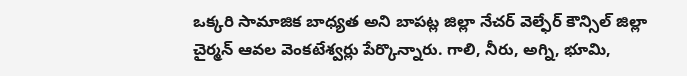ఒక్కరి సామాజిక బాధ్యత అని బాపట్ల జిల్లా నేచర్ వెల్ఫేర్ కౌన్సిల్ జిల్లా చైర్మన్ ఆవల వెంకటేశ్వర్లు పేర్కొన్నారు. గాలి, నీరు, అగ్ని, భూమి,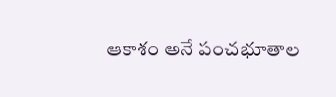ఆకాశం అనే పంచభూతాల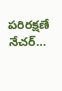పరిరక్షణే నేచర్…